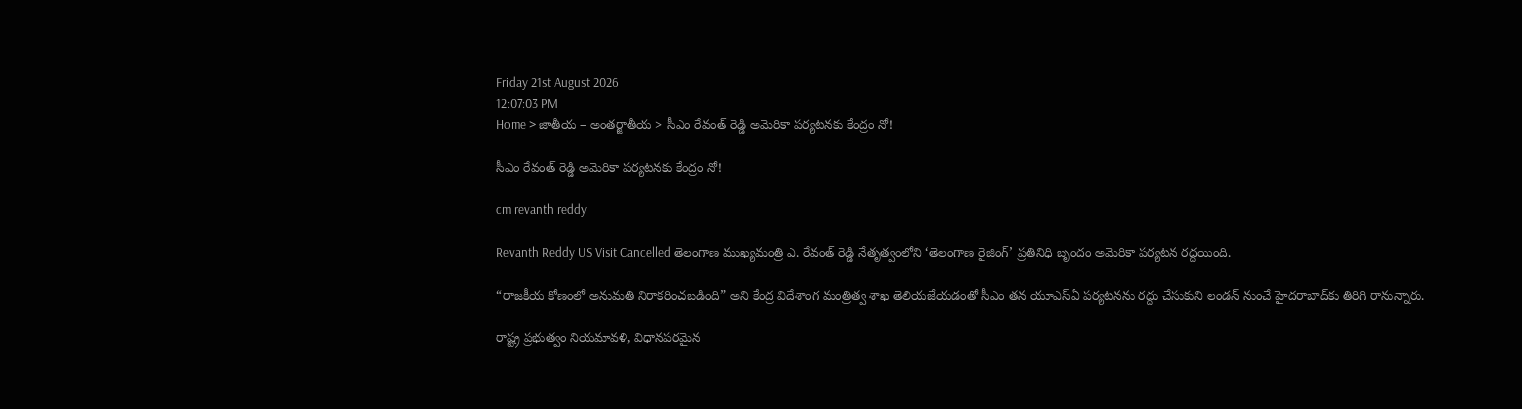Friday 21st August 2026
12:07:03 PM
Home > జాతీయ – అంతర్జాతీయ > సీఎం రేవంత్ రెడ్డి అమెరికా పర్యటనకు కేంద్రం నో!

సీఎం రేవంత్ రెడ్డి అమెరికా పర్యటనకు కేంద్రం నో!

cm revanth reddy

Revanth Reddy US Visit Cancelled తెలంగాణ ముఖ్యమంత్రి ఎ. రేవంత్ రెడ్డి నేతృత్వంలోని ‘తెలంగాణ రైజింగ్’ ప్రతినిధి బృందం అమెరికా పర్యటన రద్దయింది.

“రాజకీయ కోణంలో అనుమతి నిరాకరించబడింది” అని కేంద్ర విదేశాంగ మంత్రిత్వ శాఖ తెలియజేయడంతో సీఎం తన యూఎస్ఏ పర్యటనను రద్దు చేసుకుని లండన్ నుంచే హైదరాబాద్‌కు తిరిగి రానున్నారు.

రాష్ట్ర ప్రభుత్వం నియమావళి, విధానపరమైన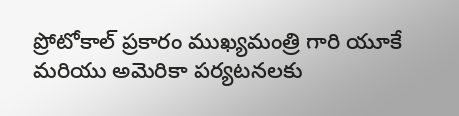ప్రోటోకాల్ ప్రకారం ముఖ్యమంత్రి గారి యూకే మరియు అమెరికా పర్యటనలకు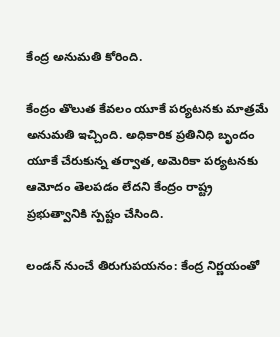కేంద్ర అనుమతి కోరింది.

కేంద్రం తొలుత కేవలం యూకే పర్యటనకు మాత్రమే అనుమతి ఇచ్చింది. అధికారిక ప్రతినిధి బృందం యూకే చేరుకున్న తర్వాత, అమెరికా పర్యటనకు ఆమోదం తెలపడం లేదని కేంద్రం రాష్ట్ర ప్రభుత్వానికి స్పష్టం చేసింది.

లండన్ నుంచే తిరుగుపయనం: కేంద్ర నిర్ణయంతో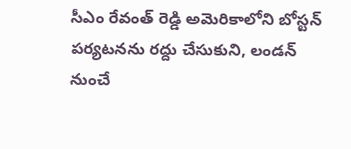సీఎం రేవంత్ రెడ్డి అమెరికాలోని బోస్టన్ పర్యటనను రద్దు చేసుకుని, లండన్ నుంచే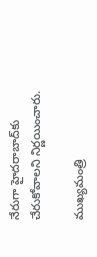నేరుగా హైదరాబాద్‌కు చేరుకోవాలని నిర్ణయించారు.

ముఖ్యమంత్రి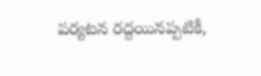పర్యటన రద్దయినప్పటికీ,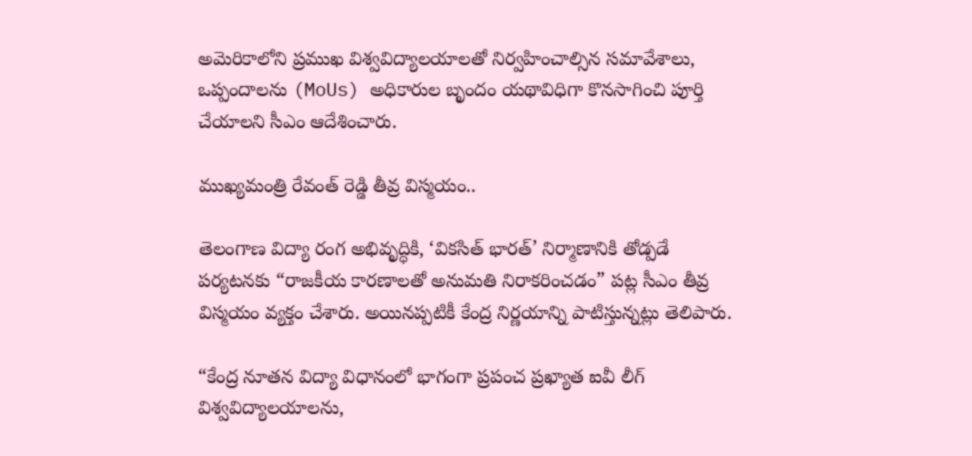అమెరికాలోని ప్రముఖ విశ్వవిద్యాలయాలతో నిర్వహించాల్సిన సమావేశాలు, ఒప్పందాలను (MoUs) అధికారుల బృందం యథావిధిగా కొనసాగించి పూర్తి చేయాలని సీఎం ఆదేశించారు.

ముఖ్యమంత్రి రేవంత్ రెడ్డి తీవ్ర విస్మయం..

తెలంగాణ విద్యా రంగ అభివృద్ధికి, ‘వికసిత్ భారత్’ నిర్మాణానికి తోడ్పడే పర్యటనకు “రాజకీయ కారణాలతో అనుమతి నిరాకరించడం” పట్ల సీఎం తీవ్ర విస్మయం వ్యక్తం చేశారు. అయినప్పటికీ కేంద్ర నిర్ణయాన్ని పాటిస్తున్నట్లు తెలిపారు.

“కేంద్ర నూతన విద్యా విధానంలో భాగంగా ప్రపంచ ప్రఖ్యాత ఐవీ లీగ్ విశ్వవిద్యాలయాలను,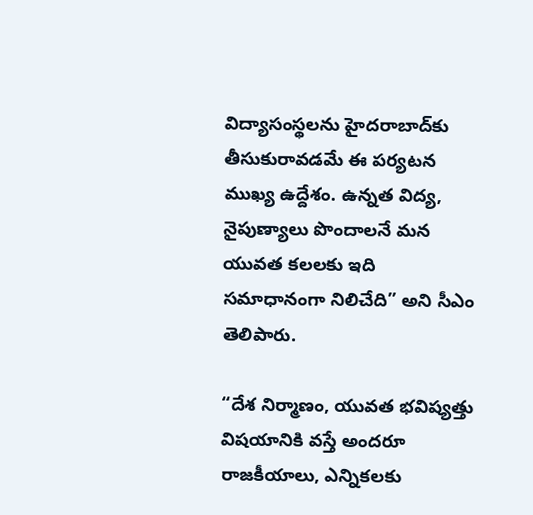విద్యాసంస్థలను హైదరాబాద్‌కు తీసుకురావడమే ఈ పర్యటన ముఖ్య ఉద్దేశం. ఉన్నత విద్య, నైపుణ్యాలు పొందాలనే మన యువత కలలకు ఇది సమాధానంగా నిలిచేది” అని సీఎం తెలిపారు.

“దేశ నిర్మాణం, యువత భవిష్యత్తు విషయానికి వస్తే అందరూ రాజకీయాలు, ఎన్నికలకు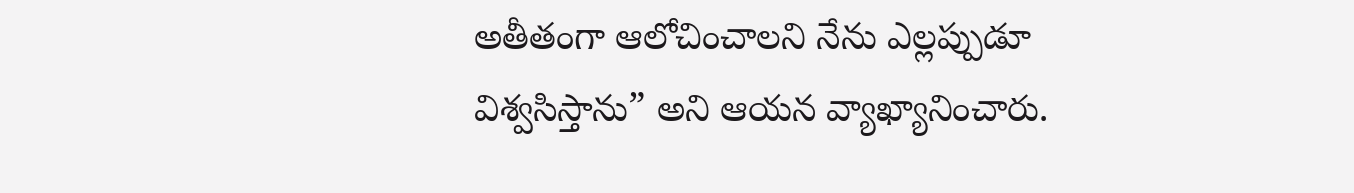అతీతంగా ఆలోచించాలని నేను ఎల్లప్పుడూ విశ్వసిస్తాను” అని ఆయన వ్యాఖ్యానించారు.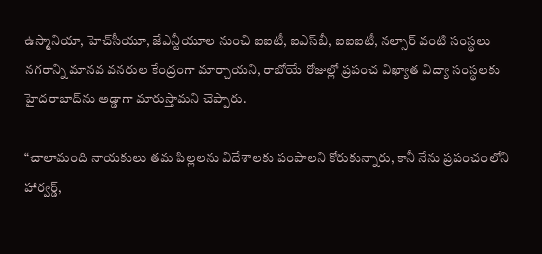ఉస్మానియా, హెచ్‌సీయూ, జేఎన్టీయూల నుంచి ఐఐటీ, ఐఎస్‌బీ, ఐఐఐటీ, నల్సార్ వంటి సంస్థలు నగరాన్ని మానవ వనరుల కేంద్రంగా మార్చాయని, రాబోయే రోజుల్లో ప్రపంచ విఖ్యాత విద్యా సంస్థలకు హైదరాబాద్‌ను అడ్డాగా మారుస్తామని చెప్పారు.

“చాలామంది నాయకులు తమ పిల్లలను విదేశాలకు పంపాలని కోరుకున్నారు, కానీ నేను ప్రపంచంలోని హార్వర్డ్,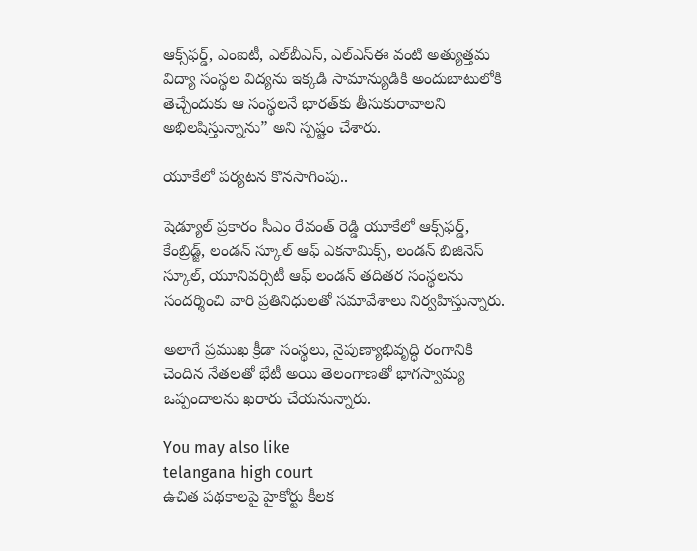ఆక్స్‌ఫర్డ్, ఎంఐటీ, ఎల్‌బీఎస్, ఎల్‌ఎస్‌ఈ వంటి అత్యుత్తమ విద్యా సంస్థల విద్యను ఇక్కడి సామాన్యుడికి అందుబాటులోకి తెచ్చేందుకు ఆ సంస్థలనే భారత్‌కు తీసుకురావాలని అభిలషిస్తున్నాను” అని స్పష్టం చేశారు.

యూకేలో పర్యటన కొనసాగింపు..

షెడ్యూల్ ప్రకారం సీఎం రేవంత్ రెడ్డి యూకేలో ఆక్స్‌ఫర్డ్, కేంబ్రిడ్జ్, లండన్ స్కూల్ ఆఫ్ ఎకనామిక్స్, లండన్ బిజినెస్ స్కూల్, యూనివర్సిటీ ఆఫ్ లండన్ తదితర సంస్థలను సందర్శించి వారి ప్రతినిధులతో సమావేశాలు నిర్వహిస్తున్నారు.

అలాగే ప్రముఖ క్రీడా సంస్థలు, నైపుణ్యాభివృద్ధి రంగానికి చెందిన నేతలతో భేటీ అయి తెలంగాణతో భాగస్వామ్య ఒప్పందాలను ఖరారు చేయనున్నారు.

You may also like
telangana high court
ఉచిత పథకాలపై హైకోర్టు కీలక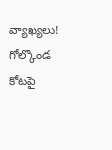వ్యాఖ్యలు!
గోల్కొండ కోటపై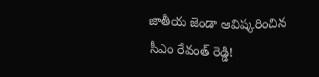జాతీయ జెండా ఆవిష్కరించిన సీఎం రేవంత్ రెడ్డి!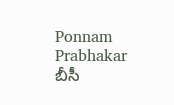Ponnam Prabhakar
బీసీ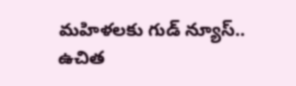మహిళలకు గుడ్ న్యూస్.. ఉచిత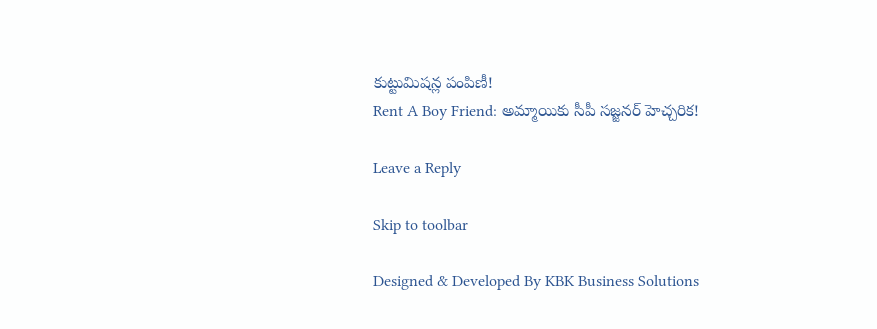కుట్టుమిషన్ల పంపిణీ!
Rent A Boy Friend: అమ్మాయికు సీపీ సజ్జనర్ హెచ్చరిక!

Leave a Reply

Skip to toolbar

Designed & Developed By KBK Business Solutions